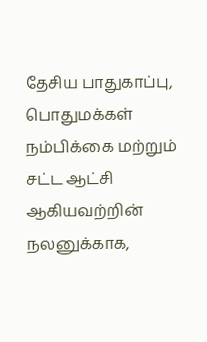தேசிய பாதுகாப்பு, பொதுமக்கள் நம்பிக்கை மற்றும் சட்ட ஆட்சி ஆகியவற்றின் நலனுக்காக,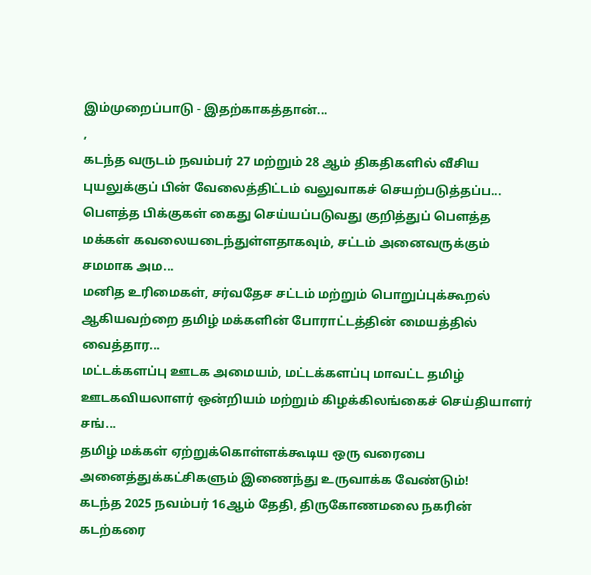இம்முறைப்பாடு - இதற்காகத்தான்...
,
கடந்த வருடம் நவம்பர் 27 மற்றும் 28 ஆம் திகதிகளில் வீசிய புயலுக்குப் பின் வேலைத்திட்டம் வலுவாகச் செயற்படுத்தப்ப...
பௌத்த பிக்குகள் கைது செய்யப்படுவது குறித்துப் பௌத்த மக்கள் கவலையடைந்துள்ளதாகவும், சட்டம் அனைவருக்கும் சமமாக அம...
மனித உரிமைகள், சர்வதேச சட்டம் மற்றும் பொறுப்புக்கூறல் ஆகியவற்றை தமிழ் மக்களின் போராட்டத்தின் மையத்தில் வைத்தார...
மட்டக்களப்பு ஊடக அமையம், மட்டக்களப்பு மாவட்ட தமிழ் ஊடகவியலாளர் ஒன்றியம் மற்றும் கிழக்கிலங்கைச் செய்தியாளர் சங்...
தமிழ் மக்கள் ஏற்றுக்கொள்ளக்கூடிய ஒரு வரைபை அனைத்துக்கட்சிகளும் இணைந்து உருவாக்க வேண்டும்!
கடந்த 2025 நவம்பர் 16ஆம் தேதி, திருகோணமலை நகரின் கடற்கரை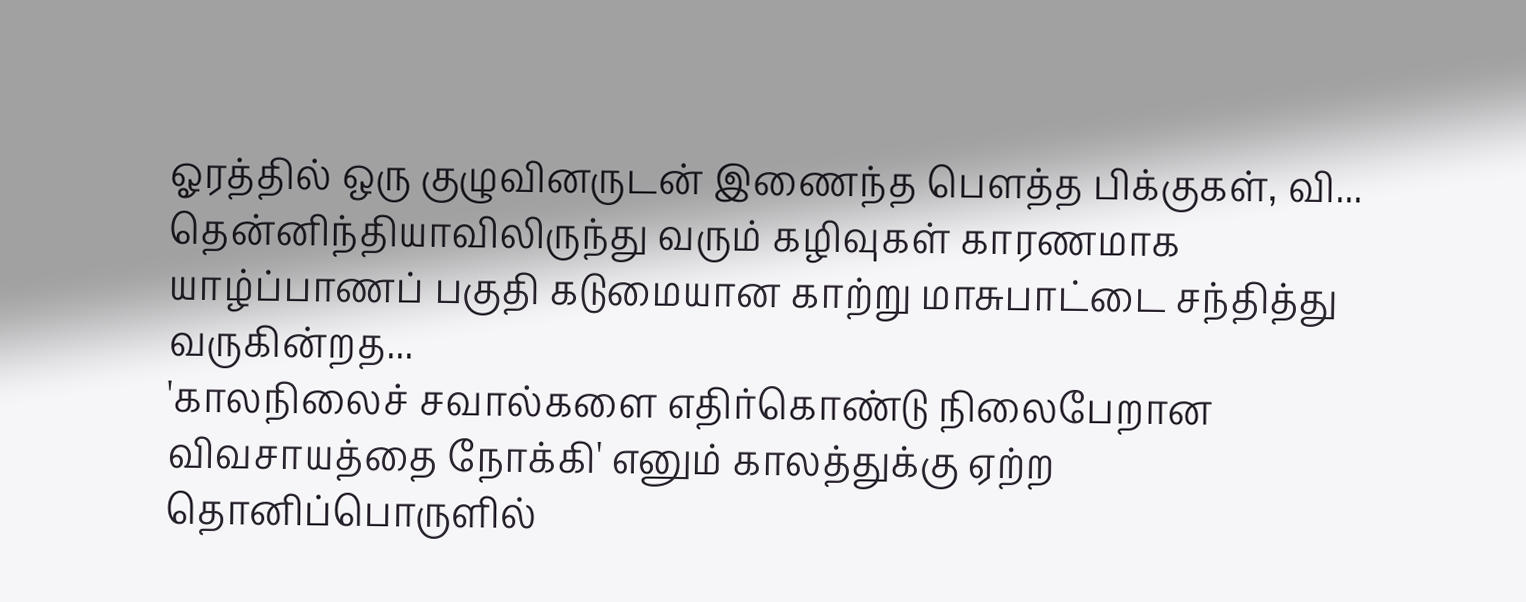ஓரத்தில் ஒரு குழுவினருடன் இணைந்த பௌத்த பிக்குகள், வி...
தென்னிந்தியாவிலிருந்து வரும் கழிவுகள் காரணமாக யாழ்ப்பாணப் பகுதி கடுமையான காற்று மாசுபாட்டை சந்தித்து வருகின்றத...
'காலநிலைச் சவால்களை எதிர்கொண்டு நிலைபேறான விவசாயத்தை நோக்கி' எனும் காலத்துக்கு ஏற்ற தொனிப்பொருளில்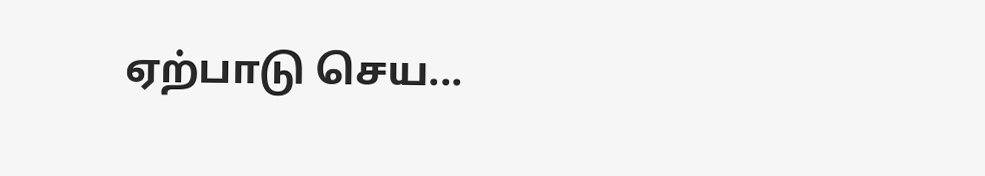ஏற்பாடு செய...